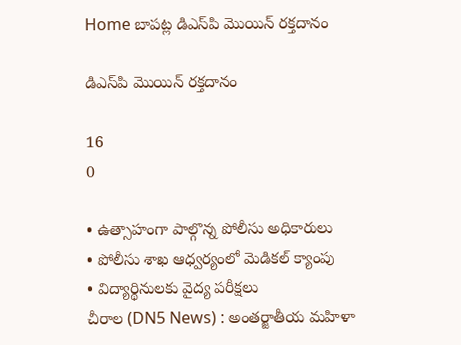Home బాపట్ల డిఎస్‌పి మొయిన్‌ రక్తదానం

డిఎస్‌పి మొయిన్‌ రక్తదానం

16
0

• ఉత్సాహంగా పాల్గొన్న పోలీసు అధికారులు
• పోలీసు శాఖ ఆధ్వర్యంలో మెడికల్ క్యాంపు
• విద్యార్థినులకు వైద్య పరీక్షలు
చీరాల (DN5 News) : అంతర్జాతీయ మహిళా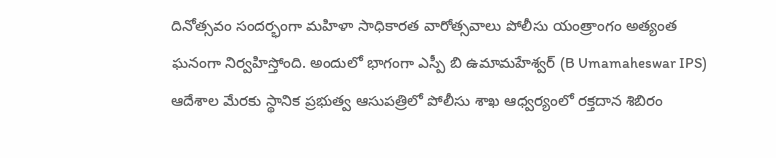దినోత్సవం సందర్భంగా మహిళా సాధికారత వారోత్సవాలు పోలీసు యంత్రాంగం అత్యంత ఘనంగా నిర్వహిస్తోంది. అందులో భాగంగా ఎస్పీ బి ఉమామహేశ్వర్ (B Umamaheswar IPS) ఆదేశాల మేరకు స్థానిక ప్రభుత్వ ఆసుపత్రిలో పోలీసు శాఖ ఆధ్వర్యంలో రక్తదాన శిబిరం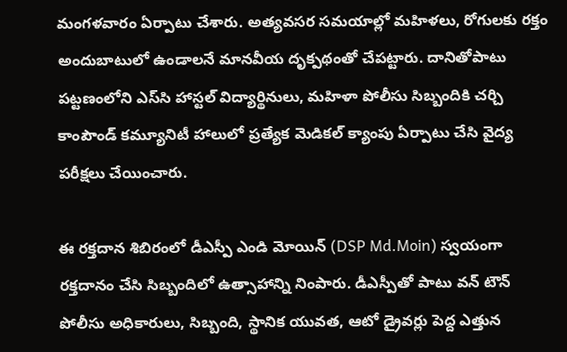మంగళవారం ఏర్పాటు చేశారు. అత్యవసర సమయాల్లో మహిళలు, రోగులకు రక్తం అందుబాటులో ఉండాలనే మానవీయ దృక్పథంతో చేపట్టారు. దానితోపాటు పట్టణంలోని ఎస్‌సి హాస్టల్ విద్యార్థినులు, మహిళా పోలీసు సిబ్బందికి చర్చి కాంపౌండ్‌ కమ్యూనిటీ హాలులో ప్రత్యేక మెడికల్ క్యాంపు ఏర్పాటు చేసి వైద్య పరీక్షలు చేయించారు.

ఈ రక్తదాన శిబిరంలో డీఎస్పీ ఎండి మోయిన్ (DSP Md.Moin) స్వయంగా రక్తదానం చేసి సిబ్బందిలో ఉత్సాహాన్ని నింపారు. డీఎస్పీతో పాటు వన్ టౌన్ పోలీసు అధికారులు, సిబ్బంది, స్థానిక యువత, ఆటో డ్రైవర్లు పెద్ద ఎత్తున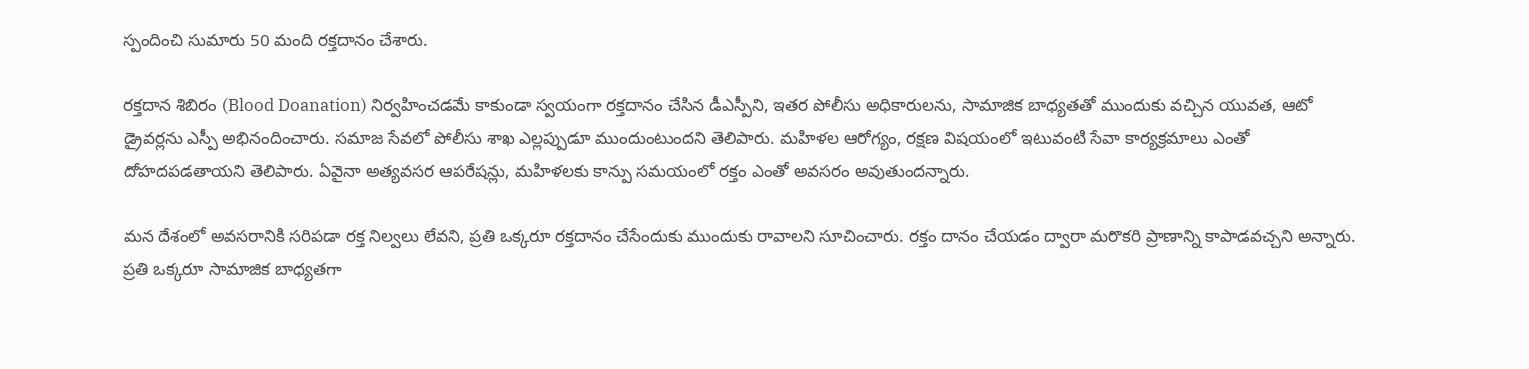స్పందించి సుమారు 50 మంది రక్తదానం చేశారు.

రక్తదాన శిబిరం (Blood Doanation) నిర్వహించడమే కాకుండా స్వయంగా రక్తదానం చేసిన డీఎస్పీని, ఇతర పోలీసు అధికారులను, సామాజిక బాధ్యతతో ముందుకు వచ్చిన యువత, ఆటో డ్రైవర్లను ఎస్పీ అభినందించారు. సమాజ సేవలో పోలీసు శాఖ ఎల్లప్పుడూ ముందుంటుందని తెలిపారు. మహిళల ఆరోగ్యం, రక్షణ విషయంలో ఇటువంటి సేవా కార్యక్రమాలు ఎంతో దోహదపడతాయని తెలిపారు. ఏవైనా అత్యవసర ఆపరేషన్లు, మహిళలకు కాన్పు సమయంలో రక్తం ఎంతో అవసరం అవుతుందన్నారు.

మన దేశంలో అవసరానికి సరిపడా రక్త నిల్వలు లేవని, ప్రతి ఒక్కరూ రక్తదానం చేసేందుకు ముందుకు రావాలని సూచించారు. రక్తం దానం చేయడం ద్వారా మరొకరి ప్రాణాన్ని కాపాడవచ్చని అన్నారు. ప్రతి ఒక్కరూ సామాజిక బాధ్యతగా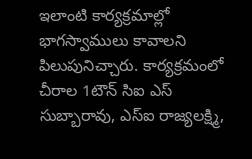ఇలాంటి కార్యక్రమాల్లో భాగస్వాములు కావాలని పిలుపునిచ్చారు. కార్యక్రమంలో చీరాల 1టౌన్ సిఐ ఎస్ సుబ్బారావు, ఎస్ఐ రాజ్యలక్ష్మి,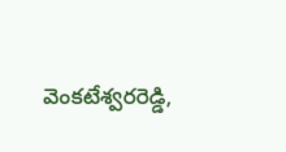వెంకటేశ్వరరెడ్డి,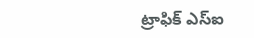ట్రాఫిక్ ఎస్ఐ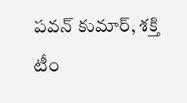పవన్ కుమార్, శక్తి టీం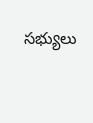సభ్యులు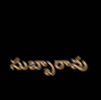సుబ్బారావు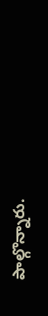పాల్గొన్నారు.